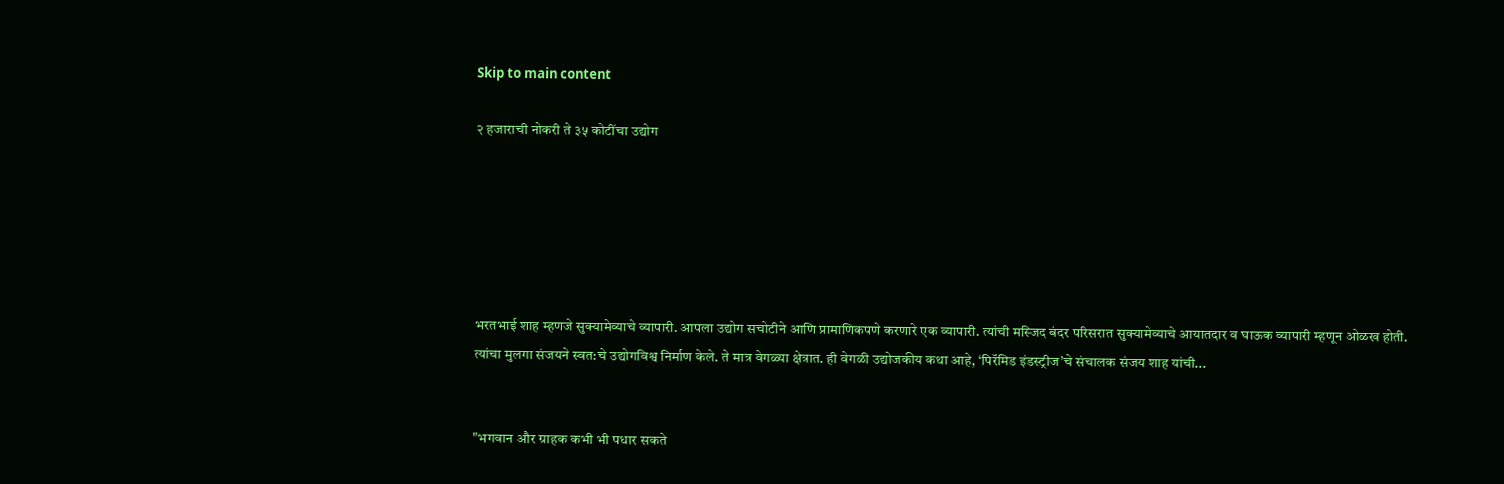Skip to main content

२ हजाराची नोकरी ते ३५ कोटींचा उद्योग






भरतभाई शाह म्हणजे सुक्यामेव्याचे व्यापारी. आपला उद्योग सचोटीने आणि प्रामाणिकपणे करणारे एक व्यापारी. त्यांची मस्जिद बंदर परिसरात सुक्यामेव्याचे आयातदार व घाऊक व्यापारी म्हणून ओळख होती. त्यांचा मुलगा संजयने स्वत:चे उद्योगविश्व निर्माण केले. ते मात्र वेगळ्या क्षेत्रात. ही वेगळी उद्योजकीय कथा आहे, ‘पिरॅमिड इंडस्ट्रीज’चे संचालक संजय शाह यांची...


"भगवान और ग्राहक कभी भी पधार सकते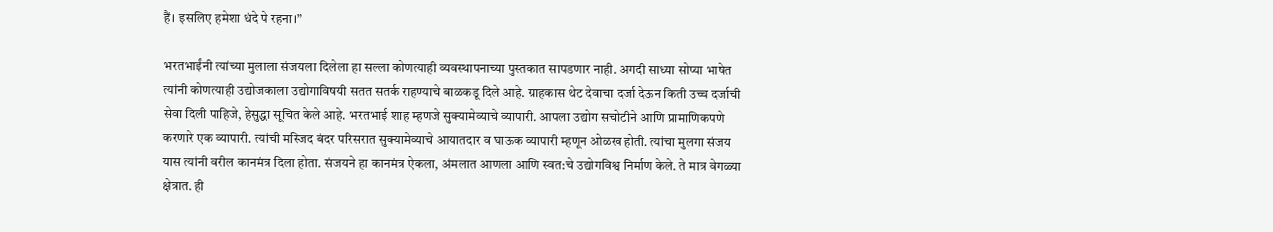हैं। इसलिए हमेशा धंदे पे रहना।”

भरतभाईंनी त्यांच्या मुलाला संजयला दिलेला हा सल्ला कोणत्याही व्यवस्थापनाच्या पुस्तकात सापडणार नाही. अगदी साध्या सोप्या भाषेत त्यांनी कोणत्याही उद्योजकाला उद्योगाविषयी सतत सतर्क राहण्याचे बाळकडू दिले आहे. ग्राहकास थेट देवाचा दर्जा देऊन किती उच्च दर्जाची सेवा दिली पाहिजे, हेसुद्धा सूचित केले आहे. भरतभाई शाह म्हणजे सुक्यामेव्याचे व्यापारी. आपला उद्योग सचोटीने आणि प्रामाणिकपणे करणारे एक व्यापारी. त्यांची मस्जिद बंदर परिसरात सुक्यामेव्याचे आयातदार व घाऊक व्यापारी म्हणून ओळख होती. त्यांचा मुलगा संजय यास त्यांनी वरील कानमंत्र दिला होता. संजयने हा कानमंत्र ऐकला, अंमलात आणला आणि स्वत:चे उद्योगविश्व निर्माण केले. ते मात्र वेगळ्या क्षेत्रात. ही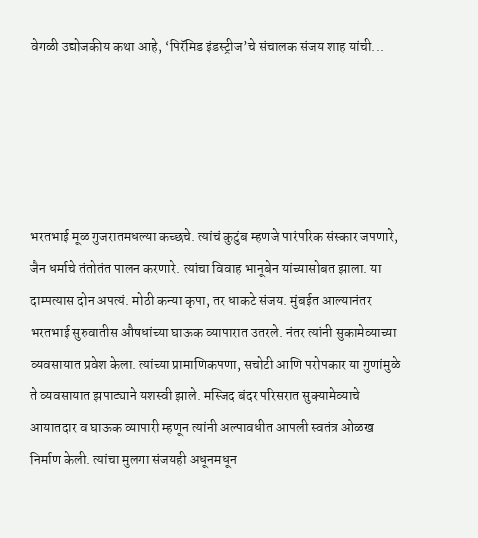वेगळी उद्योजकीय कथा आहे, ‘पिरॅमिड इंडस्ट्रीज’चे संचालक संजय शाह यांची...





भरतभाई मूळ गुजरातमधल्या कच्छचे. त्यांचं कुटुंब म्हणजे पारंपरिक संस्कार जपणारे, जैन धर्माचे तंतोतंत पालन करणारे. त्यांचा विवाह भानूबेन यांच्यासोबत झाला. या दाम्पत्यास दोन अपत्यं. मोठी कन्या कृपा, तर धाकटे संजय. मुंबईत आल्यानंतर भरतभाई सुरुवातीस औषधांच्या घाऊक व्यापारात उतरले. नंतर त्यांनी सुकामेव्याच्या व्यवसायात प्रवेश केला. त्यांच्या प्रामाणिकपणा, सचोटी आणि परोपकार या गुणांमुळे ते व्यवसायात झपाट्याने यशस्वी झाले. मस्जिद बंदर परिसरात सुक्यामेव्याचे आयातदार व घाऊक व्यापारी म्हणून त्यांनी अल्पावधीत आपली स्वतंत्र ओळख निर्माण केली. त्यांचा मुलगा संजयही अधूनमधून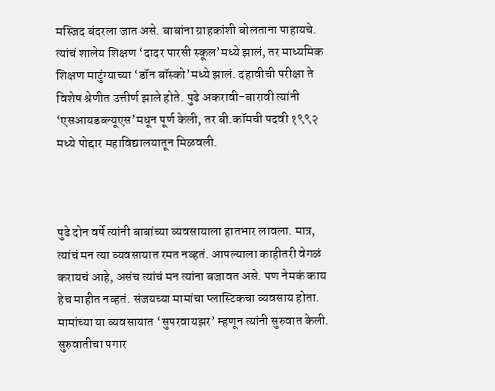मस्जिद बंदरला जात असे. बाबांना ग्राहकांशी बोलताना पाहायचे. त्यांचं शालेय शिक्षण ‘दादर पारसी स्कूल’मध्ये झालं, तर माध्यमिक शिक्षण माटुंग्याच्या ‘डॉन बॉस्को’मध्ये झालं. दहावीची परीक्षा ते विशेष श्रेणीत उत्तीर्ण झाले होते. पुढे अकरावी-बारावी त्यांनी ‘एसआयडब्ल्यूएस’मधून पूर्ण केली, तर बी.कॉमची पदवी १९९२ मध्ये पोद्दार महाविद्यालयातून मिळवली.



पुढे दोन वर्षे त्यांनी बाबांच्या व्यवसायाला हातभार लावला. मात्र, त्यांचं मन त्या व्यवसायात रमत नव्हतं. आपल्याला काहीतरी वेगळं करायचं आहे, असंच त्यांचं मन त्यांना बजावत असे. पण नेमकं काय हेच माहीत नव्हतं. संजयच्या मामांचा प्लास्टिकचा व्यवसाय होता. मामांच्या या व्यवसायात ‘सुपरवायझर’ म्हणून त्यांनी सुरुवात केली. सुरुवातीचा पगार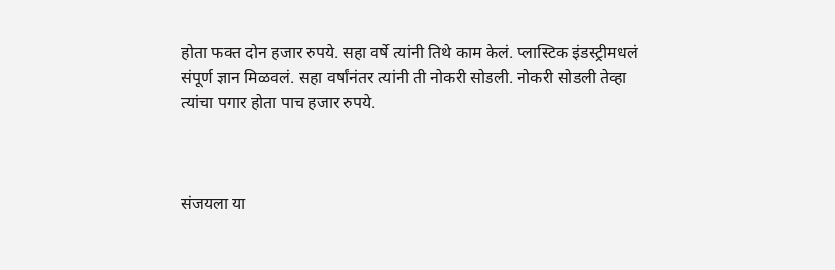होता फक्त दोन हजार रुपये. सहा वर्षे त्यांनी तिथे काम केलं. प्लास्टिक इंडस्ट्रीमधलं संपूर्ण ज्ञान मिळवलं. सहा वर्षांनंतर त्यांनी ती नोकरी सोडली. नोकरी सोडली तेव्हा त्यांचा पगार होता पाच हजार रुपये.



संजयला या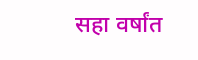सहा वर्षांत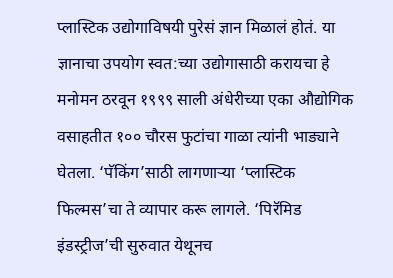प्लास्टिक उद्योगाविषयी पुरेसं ज्ञान मिळालं होतं. या ज्ञानाचा उपयोग स्वत:च्या उद्योगासाठी करायचा हे मनोमन ठरवून १९९९ साली अंधेरीच्या एका औद्योगिक वसाहतीत १०० चौरस फुटांचा गाळा त्यांनी भाड्याने घेतला. ‘पॅकिंग’साठी लागणाऱ्या ‘प्लास्टिक फिल्मस’चा ते व्यापार करू लागले. ‘पिरॅमिड इंडस्ट्रीज’ची सुरुवात येथूनच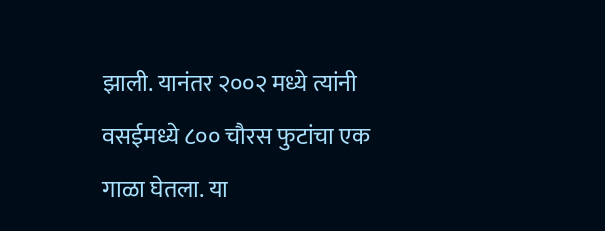झाली. यानंतर २००२ मध्ये त्यांनी वसईमध्ये ८०० चौरस फुटांचा एक गाळा घेतला. या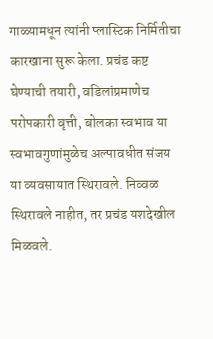गाळ्यामधून त्यांनी प्लास्टिक निर्मितीचा कारखाना सुरू केला. प्रचंड कष्ट घेण्याची तयारी, वडिलांप्रमाणेच परोपकारी वृत्ती, बोलका स्वभाव या स्वभावगुणांमुळेच अल्पावधीत संजय या व्यवसायात स्थिरावले. निव्वळ स्थिरावले नाहीत, तर प्रचंड यशदेखील मिळवले.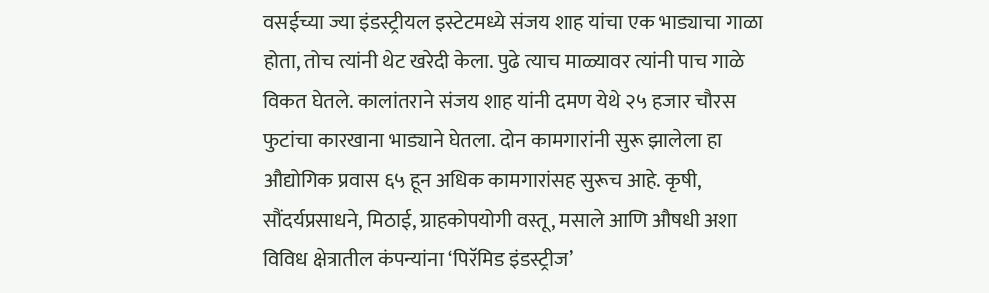वसईच्या ज्या इंडस्ट्रीयल इस्टेटमध्ये संजय शाह यांचा एक भाड्याचा गाळा होता, तोच त्यांनी थेट खरेदी केला. पुढे त्याच माळ्यावर त्यांनी पाच गाळे विकत घेतले. कालांतराने संजय शाह यांनी दमण येथे २५ हजार चौरस फुटांचा कारखाना भाड्याने घेतला. दोन कामगारांनी सुरू झालेला हा औद्योगिक प्रवास ६५ हून अधिक कामगारांसह सुरूच आहे. कृषी, सौंदर्यप्रसाधने, मिठाई, ग्राहकोपयोगी वस्तू, मसाले आणि औषधी अशा विविध क्षेत्रातील कंपन्यांना ‘पिरॅमिड इंडस्ट्रीज’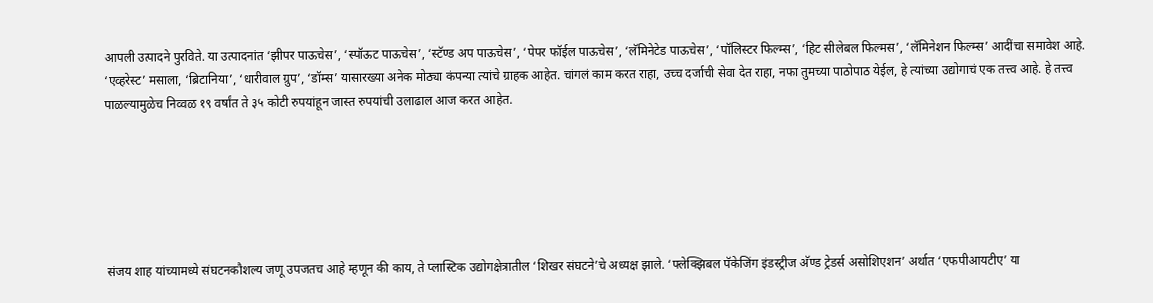आपली उत्पादने पुरविते. या उत्पादनांत ‘झीपर पाऊचेस’, ‘स्पॉऊट पाऊचेस’, ‘स्टॅण्ड अप पाऊचेस’, ‘पेपर फॉईल पाऊचेस’, ‘लॅमिनेटेड पाऊचेस’, ‘पॉलिस्टर फिल्म्स’, ‘हिट सीलेबल फिल्मस’, ‘लॅमिनेशन फिल्म्स’ आदींचा समावेश आहे. ‘एव्हरेस्ट’ मसाला, ‘ब्रिटानिया’, ‘धारीवाल ग्रुप’, ‘डॉम्स’ यासारख्या अनेक मोठ्या कंपन्या त्यांचे ग्राहक आहेत. चांगलं काम करत राहा, उच्च दर्जाची सेवा देत राहा, नफा तुमच्या पाठोपाठ येईल, हे त्यांच्या उद्योगाचं एक तत्त्व आहे. हे तत्त्व पाळल्यामुळेच निव्वळ १९ वर्षांत ते ३५ कोटी रुपयांहून जास्त रुपयांची उलाढाल आज करत आहेत.






संजय शाह यांच्यामध्ये संघटनकौशल्य जणू उपजतच आहे म्हणून की काय, ते प्लास्टिक उद्योगक्षेत्रातील ‘शिखर संघटने’चे अध्यक्ष झाले. ‘फ्लेक्झिबल पॅकेजिंग इंडस्ट्रीज अ‍ॅण्ड ट्रेडर्स असोशिएशन’ अर्थात ‘एफपीआयटीए’ या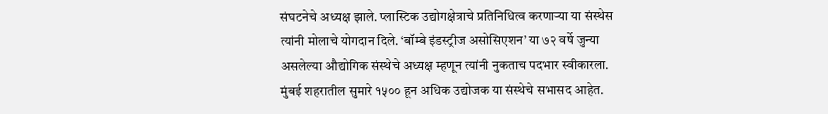संघटनेचे अध्यक्ष झाले. प्लास्टिक उद्योगक्षेत्राचे प्रतिनिधित्व करणाऱ्या या संस्थेस त्यांनी मोलाचे योगदान दिले. ‘बॉम्बे इंडस्ट्रीज असोसिएशन’ या ७२ वर्षे जुन्या असलेल्या औद्योगिक संस्थेचे अध्यक्ष म्हणून त्यांनी नुकताच पदभार स्वीकारला. मुंबई शहरातील सुमारे १५०० हून अधिक उद्योजक या संस्थेचे सभासद आहेत.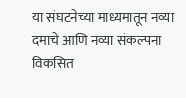या संघटनेच्या माध्यमातून नव्या दमाचे आणि नव्या संकल्पना विकसित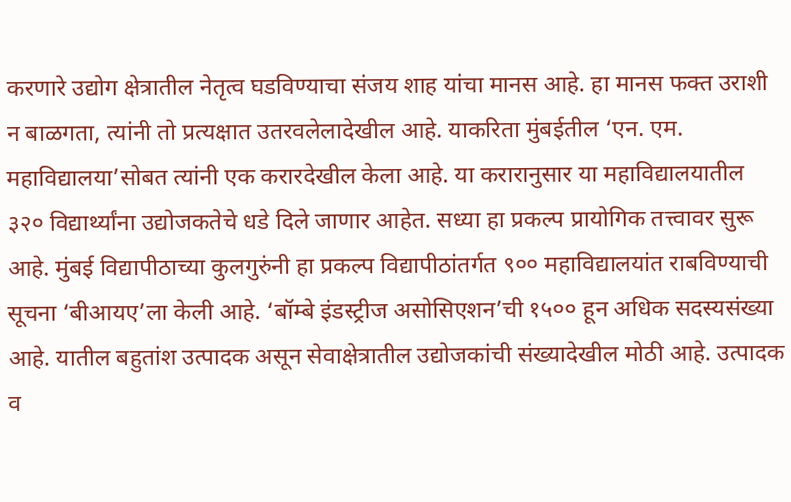करणारे उद्योग क्षेत्रातील नेतृत्व घडविण्याचा संजय शाह यांचा मानस आहे. हा मानस फक्त उराशी न बाळगता, त्यांनी तो प्रत्यक्षात उतरवलेलादेखील आहे. याकरिता मुंबईतील ‘एन. एम. महाविद्यालया’सोबत त्यांनी एक करारदेखील केला आहे. या करारानुसार या महाविद्यालयातील ३२० विद्यार्थ्यांना उद्योजकतेचे धडे दिले जाणार आहेत. सध्या हा प्रकल्प प्रायोगिक तत्त्वावर सुरू आहे. मुंबई विद्यापीठाच्या कुलगुरुंनी हा प्रकल्प विद्यापीठांतर्गत ९०० महाविद्यालयांत राबविण्याची सूचना ‘बीआयए’ला केली आहे. ‘बॉम्बे इंडस्ट्रीज असोसिएशन’ची १५०० हून अधिक सदस्यसंख्या आहे. यातील बहुतांश उत्पादक असून सेवाक्षेत्रातील उद्योजकांची संख्यादेखील मोठी आहे. उत्पादक व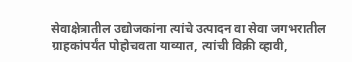सेवाक्षेत्रातील उद्योजकांना त्यांचे उत्पादन वा सेवा जगभरातील ग्राहकांपर्यंत पोहोचवता याव्यात, त्यांची विक्री व्हावी,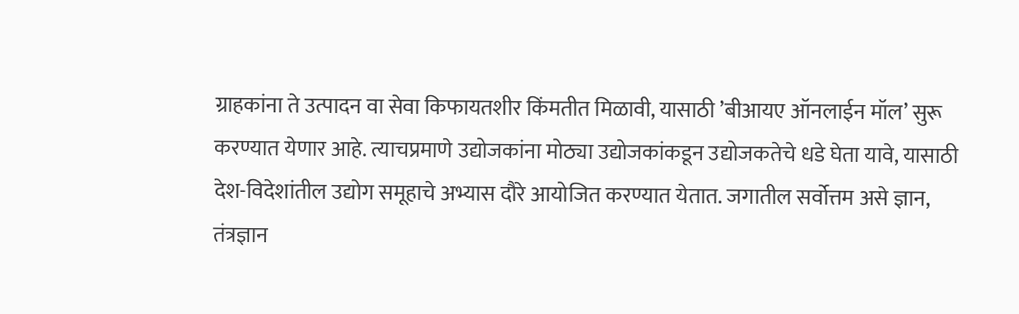ग्राहकांना ते उत्पादन वा सेवा किफायतशीर किंमतीत मिळावी, यासाठी ’बीआयए ऑनलाईन मॉल’ सुरू करण्यात येणार आहे. त्याचप्रमाणे उद्योजकांना मोठ्या उद्योजकांकडून उद्योजकतेचे धडे घेता यावे, यासाठी देश-विदेशांतील उद्योग समूहाचे अभ्यास दौरे आयोजित करण्यात येतात. जगातील सर्वोत्तम असे ज्ञान, तंत्रज्ञान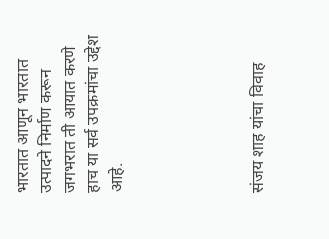भारतात आणून भारतात उत्पादने निर्माण करून जगभरात ती आयात करणे हाच या सर्व उपक्रमांचा उद्देश आहे.





संजय शाह यांचा विवाह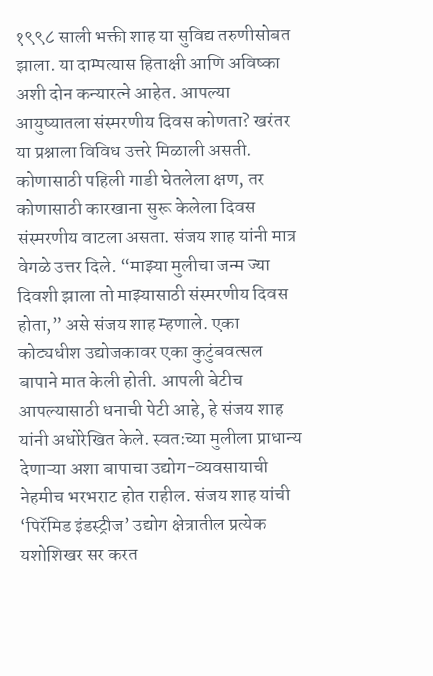१९९८ साली भक्ती शाह या सुविद्य तरुणीसोबत झाला. या दाम्पत्यास हिताक्षी आणि अविष्का अशी दोन कन्यारत्ने आहेत. आपल्या आयुष्यातला संस्मरणीय दिवस कोणता? खरंतर या प्रश्नाला विविध उत्तरे मिळाली असती. कोणासाठी पहिली गाडी घेतलेला क्षण, तर कोणासाठी कारखाना सुरू केलेला दिवस संस्मरणीय वाटला असता. संजय शाह यांनी मात्र वेगळे उत्तर दिले. “माझ्या मुलीचा जन्म ज्या दिवशी झाला तो माझ्यासाठी संस्मरणीय दिवस होता,” असे संजय शाह म्हणाले. एका कोट्यधीश उद्योजकावर एका कुटुंबवत्सल बापाने मात केली होती. आपली बेटीच आपल्यासाठी धनाची पेटी आहे, हे संजय शाह यांनी अधोरेखित केले. स्वत:च्या मुलीला प्राधान्य देणाऱ्या अशा बापाचा उद्योग-व्यवसायाची नेहमीच भरभराट होत राहील. संजय शाह यांची ‘पिरॅमिड इंडस्ट्रीज’ उद्योग क्षेत्रातील प्रत्येक यशोशिखर सर करत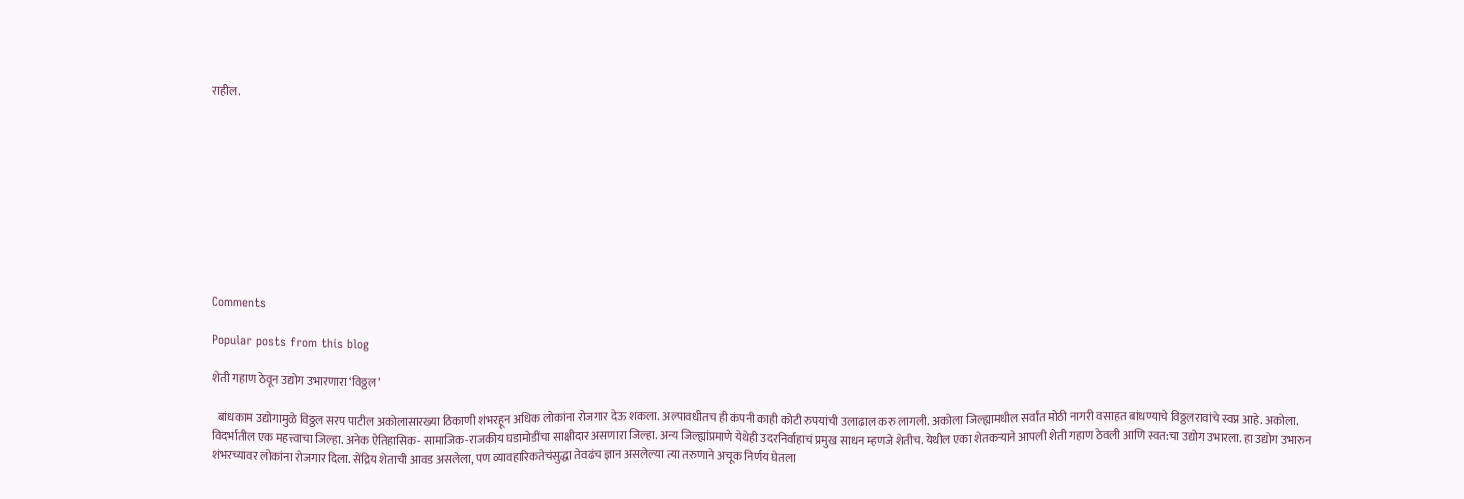राहील.










Comments

Popular posts from this blog

शेती गहाण ठेवून उद्योग उभारणारा ‘विठ्ठल’

  बांधकाम उद्योगामुळे विठ्ठल सरप पाटील अकोलासारख्या ठिकाणी शंभरहून अधिक लोकांना रोजगार देऊ शकला. अल्पावधीतच ही कंपनी काही कोटी रुपयांची उलाढाल करु लागली. अकोला जिल्ह्यामधील सर्वांत मोठी नागरी वसाहत बांधण्याचे विठ्ठलरावांचे स्वप्न आहे. अकोला. विदर्भातील एक महत्त्वाचा जिल्हा. अनेक ऐतिहासिक- सामाजिक-राजकीय घडामोडींचा साक्षीदार असणारा जिल्हा. अन्य जिल्ह्यांप्रमाणे येथेही उदरनिर्वाहाचं प्रमुख साधन म्हणजे शेतीच. येथील एका शेतकर्‍याने आपली शेती गहाण ठेवली आणि स्वत:चा उद्योग उभारला. हा उद्योग उभारुन शंभरच्यावर लोकांना रोजगार दिला. सेंद्रिय शेताची आवड असलेला, पण व्यावहारिकतेचंसुद्धा तेवढंच ज्ञान असलेल्या त्या तरुणाने अचूक निर्णय घेतला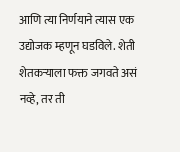आणि त्या निर्णयाने त्यास एक उद्योजक म्हणून घडविले. शेती शेतकर्‍याला फक्त जगवते असं नव्हे, तर ती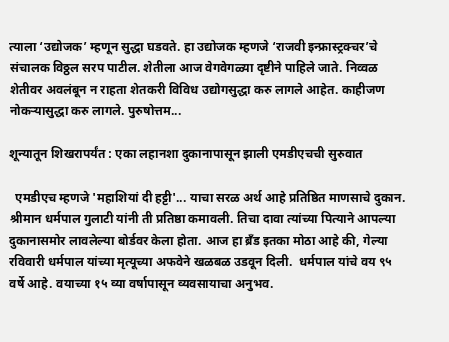त्याला ‘उद्योजक’ म्हणून सुद्धा घडवते. हा उद्योजक म्हणजे ‘राजवी इन्फ्रास्ट्रक्चर’चे संचालक विठ्ठल सरप पाटील. शेतीला आज वेगवेगळ्या दृष्टीने पाहिले जाते. निव्वळ शेतीवर अवलंबून न राहता शेतकरी विविध उद्योगसुद्धा करु लागले आहेत. काहीजण नोकर्‍यासुद्धा करु लागले. पुरुषोत्तम...

शून्यातून शिखरापर्यंत : एका लहानशा दुकानापासून झाली एमडीएचची सुरुवात

  एमडीएच म्हणजे 'महाशियां दी हट्टी'... याचा सरळ अर्थ आहे प्रतिष्ठित माणसाचे दुकान. श्रीमान धर्मपाल गुलाटी यांनी ती प्रतिष्ठा कमावली. तिचा दावा त्यांच्या पित्याने आपल्या दुकानासमोर लावलेल्या बोर्डवर केला होता. आज हा ब्रँड इतका मोठा आहे की, गेल्या रविवारी धर्मपाल यांच्या मृत्यूच्या अफवेने खळबळ उडवून दिली.  धर्मपाल यांचे वय ९५ वर्षे आहे. वयाच्या १५ व्या वर्षापासून व्यवसायाचा अनुभव.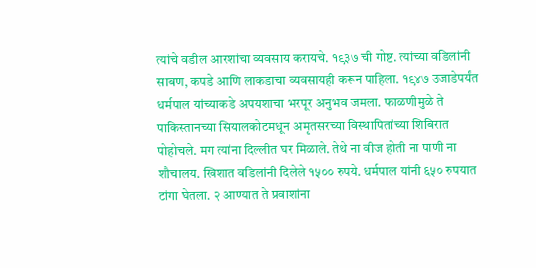त्यांचे वडील आरशांचा व्यवसाय करायचे. १९३७ ची गोष्ट. त्यांच्या वडिलांनी साबण, कपडे आणि लाकडाचा व्यवसायही करून पाहिला. १९४७ उजाडेपर्यंत धर्मपाल यांच्याकडे अपयशाचा भरपूर अनुभव जमला. फाळणीमुळे ते पाकिस्तानच्या सियालकोटमधून अमृतसरच्या विस्थापितांच्या शिबिरात पोहोचले. मग त्यांना दिल्लीत घर मिळाले. तेथे ना वीज होती ना पाणी ना शौचालय. खिशात वडिलांनी दिलेले १५०० रुपये. धर्मपाल यांनी ६५० रुपयात टांगा घेतला. २ आण्यात ते प्रवाशांना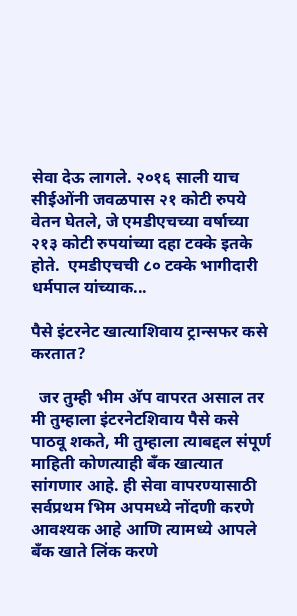सेवा देऊ लागले. २०१६ साली याच सीईओंनी जवळपास २१ कोटी रुपये वेतन घेतले, जे एमडीएचच्या वर्षाच्या २१३ कोटी रुपयांच्या दहा टक्के इतके होते.  एमडीएचची ८० टक्के भागीदारी धर्मपाल यांच्याक...

पैसे इंटरनेट खात्याशिवाय ट्रान्सफर कसे करतात?

  जर तुम्ही भीम अ‍ॅप वापरत असाल तर मी तुम्हाला इंटरनेटशिवाय पैसे कसे पाठवू शकते, मी तुम्हाला त्याबद्दल संपूर्ण माहिती कोणत्याही बँक खात्यात सांगणार आहे. ही सेवा वापरण्यासाठी सर्वप्रथम भिम अपमध्ये नोंदणी करणे आवश्यक आहे आणि त्यामध्ये आपले बँक खाते लिंक करणे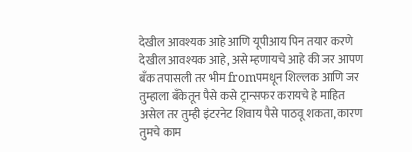देखील आवश्यक आहे आणि यूपीआय पिन तयार करणे देखील आवश्यक आहे, असे म्हणायचे आहे की जर आपण बँक तपासली तर भीम fromपमधून शिल्लक आणि जर तुम्हाला बँकेतून पैसे कसे ट्रान्सफर करायचे हे माहित असेल तर तुम्ही इंटरनेट शिवाय पैसे पाठवू शकता, कारण तुमचे काम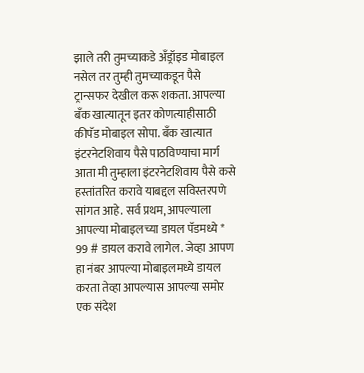झाले तरी तुमच्याकडे अँड्रॉइड मोबाइल नसेल तर तुम्ही तुमच्याकडून पैसे ट्रान्सफर देखील करू शकता. आपल्या बँक खात्यातून इतर कोणत्याहीसाठी कीपॅड मोबाइल सोपा. बँक खात्यात इंटरनेटशिवाय पैसे पाठविण्याचा मार्ग आता मी तुम्हाला इंटरनेटशिवाय पैसे कसे हस्तांतरित करावे याबद्दल सविस्तरपणे सांगत आहे. सर्व प्रथम, आपल्याला आपल्या मोबाइलच्या डायल पॅडमध्ये * 99 # डायल करावे लागेल. जेव्हा आपण हा नंबर आपल्या मोबाइलमध्ये डायल करता तेव्हा आपल्यास आपल्या समोर एक संदेश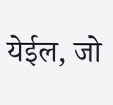येईल, जो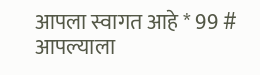आपला स्वागत आहे * 99 # आपल्याला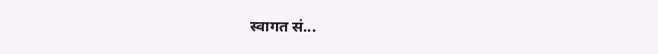स्वागत सं...